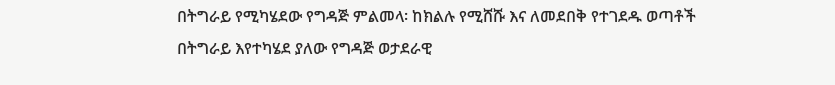በትግራይ የሚካሄደው የግዳጅ ምልመላ፡ ከክልሉ የሚሸሹ እና ለመደበቅ የተገደዱ ወጣቶች
በትግራይ እየተካሄደ ያለው የግዳጅ ወታደራዊ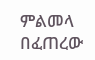ምልመላ በፈጠረው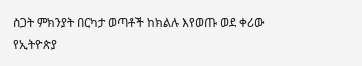ስጋት ምክንያት በርካታ ወጣቶች ከክልሉ እየወጡ ወደ ቀሪው የኢትዮጵያ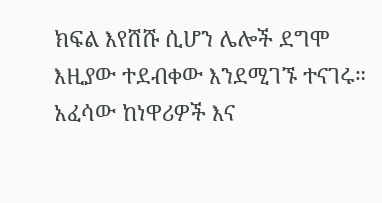ክፍል እየሸሹ ሲሆን ሌሎች ደግሞ እዚያው ተደብቀው እንደሚገኙ ተናገሩ። አፈሳው ከነዋሪዎች እና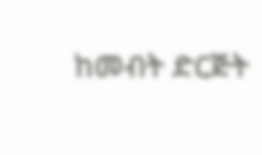ከመብት ድርጅት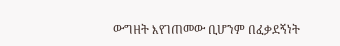ውግዘት እየገጠመው ቢሆንም በፈቃደኝነት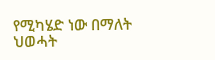የሚካሄድ ነው በማለት ህወሓት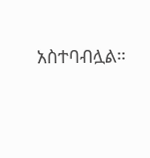አስተባብሏል።